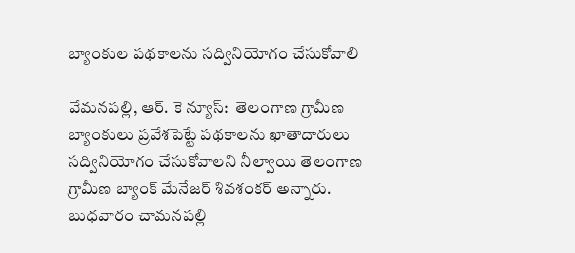బ్యాంకుల పథకాలను సద్వినియోగం చేసుకోవాలి

వేమనపల్లి, ఆర్. కె న్యూస్:  తెలంగాణ గ్రామీణ బ్యాంకులు ప్రవేశపెట్టే పథకాలను ఖాతాదారులు సద్వినియోగం చేసుకోవాలని నీల్వాయి తెలంగాణ గ్రామీణ బ్యాంక్ మేనేజర్ శివశంకర్ అన్నారు. బుధవారం చామనపల్లి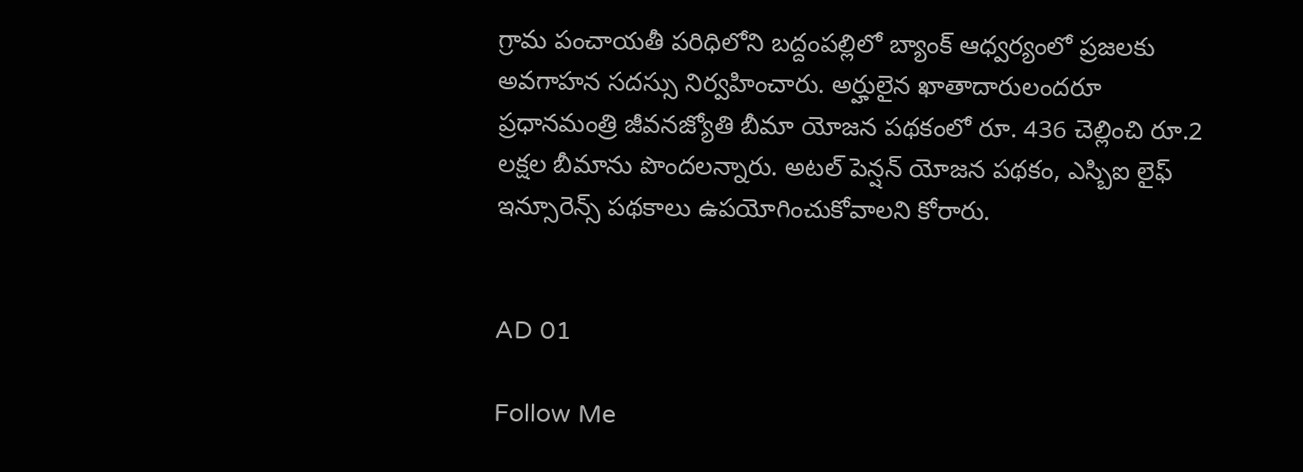గ్రామ పంచాయతీ పరిధిలోని బద్దంపల్లిలో బ్యాంక్ ఆధ్వర్యంలో ప్రజలకు అవగాహన సదస్సు నిర్వహించారు. అర్హులైన ఖాతాదారులందరూ ప్రధానమంత్రి జీవనజ్యోతి బీమా యోజన పథకంలో రూ. 436 చెల్లించి రూ.2 లక్షల బీమాను పొందలన్నారు. అటల్ పెన్షన్ యోజన పథకం, ఎస్బిఐ లైఫ్ ఇన్సూరెన్స్ పథకాలు ఉపయోగించుకోవాలని కోరారు.


AD 01

Follow Me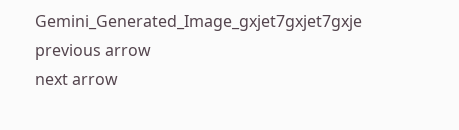Gemini_Generated_Image_gxjet7gxjet7gxje
previous arrow
next arrow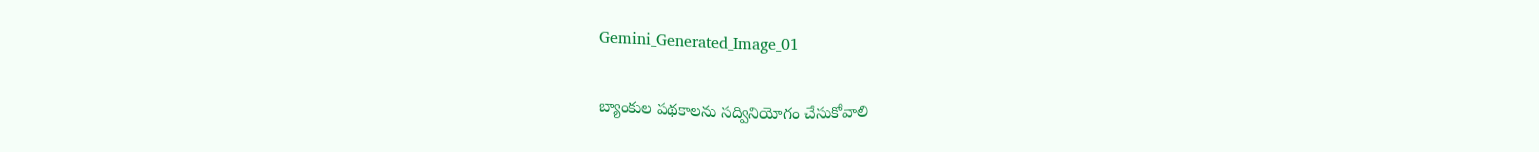Gemini_Generated_Image_01

బ్యాంకుల పథకాలను సద్వినియోగం చేసుకోవాలి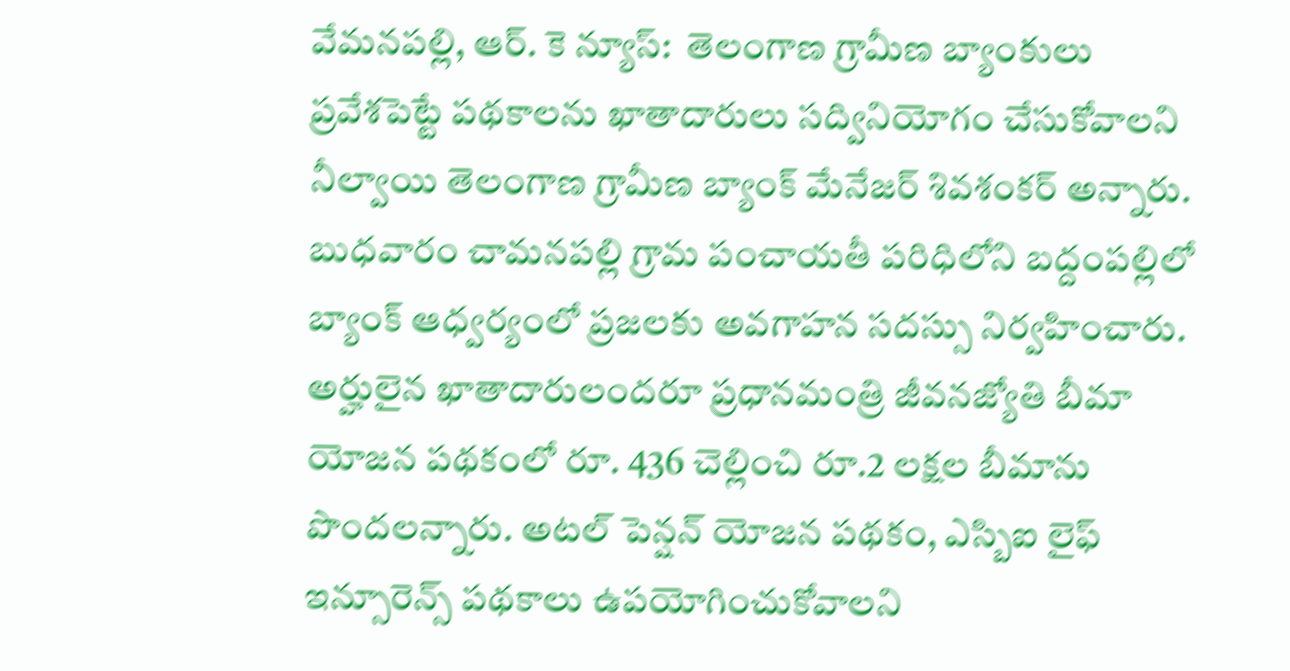వేమనపల్లి, ఆర్. కె న్యూస్:  తెలంగాణ గ్రామీణ బ్యాంకులు ప్రవేశపెట్టే పథకాలను ఖాతాదారులు సద్వినియోగం చేసుకోవాలని నీల్వాయి తెలంగాణ గ్రామీణ బ్యాంక్ మేనేజర్ శివశంకర్ అన్నారు. బుధవారం చామనపల్లి గ్రామ పంచాయతీ పరిధిలోని బద్దంపల్లిలో బ్యాంక్ ఆధ్వర్యంలో ప్రజలకు అవగాహన సదస్సు నిర్వహించారు. అర్హులైన ఖాతాదారులందరూ ప్రధానమంత్రి జీవనజ్యోతి బీమా యోజన పథకంలో రూ. 436 చెల్లించి రూ.2 లక్షల బీమాను పొందలన్నారు. అటల్ పెన్షన్ యోజన పథకం, ఎస్బిఐ లైఫ్ ఇన్సూరెన్స్ పథకాలు ఉపయోగించుకోవాలని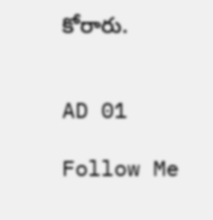కోరారు.


AD 01

Follow Me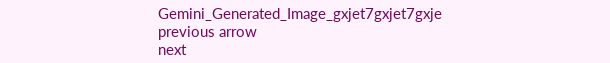Gemini_Generated_Image_gxjet7gxjet7gxje
previous arrow
next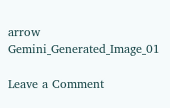arrow
Gemini_Generated_Image_01

Leave a Comment